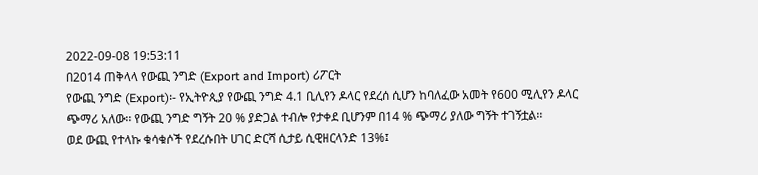2022-09-08 19:53:11
በ2014 ጠቅላላ የውጪ ንግድ (Export and Import) ሪፖርት
የውጪ ንግድ (Export)፡- የኢትዮጲያ የውጪ ንግድ 4.1 ቢሊየን ዶላር የደረሰ ሲሆን ከባለፈው አመት የ600 ሚሊየን ዶላር ጭማሪ አለው፡፡ የውጪ ንግድ ግኝት 20 % ያድጋል ተብሎ የታቀደ ቢሆንም በ14 % ጭማሪ ያለው ግኝት ተገኝቷል፡፡
ወደ ውጪ የተላኩ ቁሳቁሶች የደረሱበት ሀገር ድርሻ ሲታይ ሲዊዘርላንድ 13%፤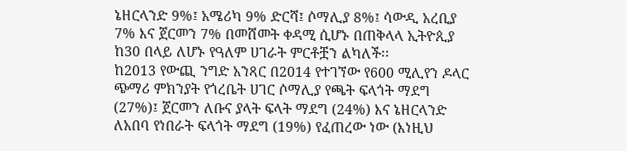ኔዘርላንድ 9%፤ አሜሪካ 9% ድርሻ፤ ሶማሊያ 8%፤ ሳውዲ አረቢያ 7% እና ጀርመን 7% በመሸመት ቀዳሚ ሲሆኑ በጠቅላላ ኢትዮጲያ ከ30 በላይ ለሆኑ የዓለም ሀገራት ምርቶቿን ልካለች፡፡
ከ2013 የውጪ ንግድ አንጻር በ2014 የተገኘው የ600 ሚሊየን ዶላር ጭማሪ ምክንያት የጎረቤት ሀገር ሶማሊያ የጫት ፍላጎት ማደግ (27%)፤ ጀርመን ለቡና ያላት ፍላት ማደግ (24%) እና ኔዘርላንድ ለአበባ የነበራት ፍላጎት ማደግ (19%) የፈጠረው ነው (እነዚህ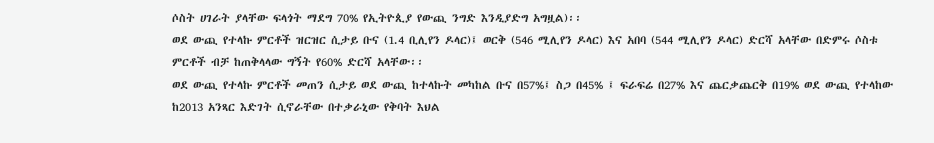ሶስት ሀገራት ያላቸው ፍላጎት ማደግ 70% የኢትዮጲያ የውጪ ንግድ እንዲያድግ አግዟል)፡፡
ወደ ውጪ የተላኩ ምርቶች ዝርዝር ሲታይ ቡና (1.4 ቢሊየን ዶላር)፤ ወርቅ (546 ሚሊየን ዶላር) እና አበባ (544 ሚሊየን ዶላር) ድርሻ አላቸው በድምሩ ሶስቱ ምርቶች ብቻ ከጠቅላላው ግኝት የ60% ድርሻ አላቸው፡፡
ወደ ውጪ የተላኩ ምርቶች መጠን ሲታይ ወደ ውጪ ከተላኩት መካከል ቡና በ57%፤ ስጋ በ45% ፤ ፍራፍሬ በ27% እና ጨርቃጨርቅ በ19% ወደ ውጪ የተላከው ከ2013 አንጻር እድገት ሲኖራቸው በተቃራኒው የቅባት እህል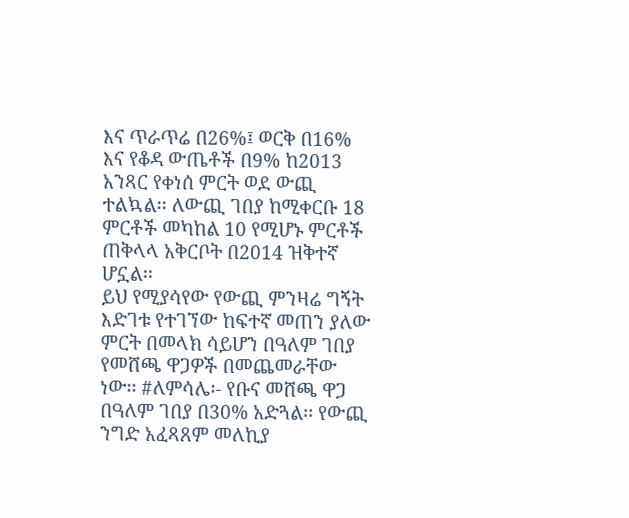እና ጥራጥሬ በ26%፤ ወርቅ በ16% እና የቆዳ ውጤቶች በ9% ከ2013 አንጻር የቀነሰ ምርት ወደ ውጪ ተልኳል፡፡ ለውጪ ገበያ ከሚቀርቡ 18 ምርቶች መካከል 10 የሚሆኑ ምርቶች ጠቅላላ አቅርቦት በ2014 ዝቅተኛ ሆኗል፡፡
ይህ የሚያሳየው የውጪ ምንዛሬ ግኝት እድገቱ የተገኘው ከፍተኛ መጠን ያለው ምርት በመላክ ሳይሆን በዓለም ገበያ የመሸጫ ዋጋዎች በመጨመራቸው ነው፡፡ #ለምሳሌ፡- የቡና መሸጫ ዋጋ በዓለም ገበያ በ30% አድጓል፡፡ የውጪ ንግድ አፈጻጸም መለኪያ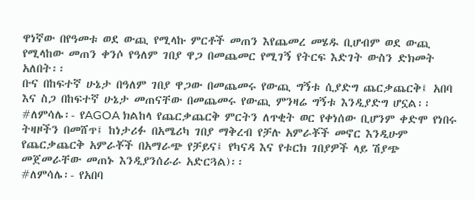ዋነኛው በየዓመቱ ወደ ውጪ የሚላኩ ምርቶች መጠን እየጨመረ መሄዱ ቢሆብም ወደ ውጪ የሚላከው መጠን ቀንሶ የዓለም ገበያ ዋጋ በመጨመር የሚገኝ የትርፍ እድገት ውስን ድክመት አለበት፡፡
ቡና በከፍተኛ ሁኔታ በዓለም ገበያ ዋጋው በመጨመሩ የውጪ ግኝቱ ሲያድግ ጨርቃጨርቅ፤ አበባ እና ስጋ በከፍተኛ ሁኔታ መጠናቸው በመጨመሩ የውጪ ምንዛሬ ግኝቱ እንዲያድግ ሆኗል፡፡
#ለምሳሌ፡- የAGOA ክልከላ የጨርቃጨርቅ ምርትን ለጥቂት ወር የቀነሰው ቢሆንም ቀድሞ የነበሩ ትዛዞችን በመሸጥ፤ ከነታሪፉ በአሜሪካ ገበያ ማቅረብ የቻሉ አምራቾች መኖር እንዲሁም የጨርቃጨርቅ አምራቾች በአማራጭ የቻይና፤ የካናዳ እና የቱርክ ገበያዎች ላይ ሽያጭ መጀመራቸው መጠኑ እንዲያንሰራራ አድርጓል)፡፡
#ለምሳሌ፡- የአበባ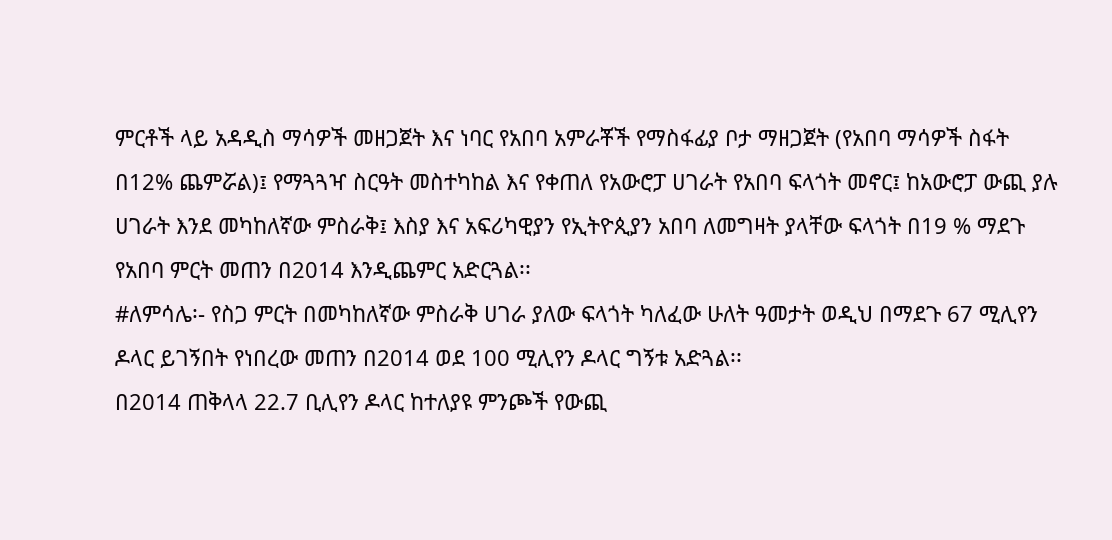ምርቶች ላይ አዳዲስ ማሳዎች መዘጋጀት እና ነባር የአበባ አምራቾች የማስፋፊያ ቦታ ማዘጋጀት (የአበባ ማሳዎች ስፋት በ12% ጨምሯል)፤ የማጓጓዣ ስርዓት መስተካከል እና የቀጠለ የአውሮፓ ሀገራት የአበባ ፍላጎት መኖር፤ ከአውሮፓ ውጪ ያሉ ሀገራት እንደ መካከለኛው ምስራቅ፤ እስያ እና አፍሪካዊያን የኢትዮጲያን አበባ ለመግዛት ያላቸው ፍላጎት በ19 % ማደጉ የአበባ ምርት መጠን በ2014 እንዲጨምር አድርጓል፡፡
#ለምሳሌ፡- የስጋ ምርት በመካከለኛው ምስራቅ ሀገራ ያለው ፍላጎት ካለፈው ሁለት ዓመታት ወዲህ በማደጉ 67 ሚሊየን ዶላር ይገኝበት የነበረው መጠን በ2014 ወደ 100 ሚሊየን ዶላር ግኝቱ አድጓል፡፡
በ2014 ጠቅላላ 22.7 ቢሊየን ዶላር ከተለያዩ ምንጮች የውጪ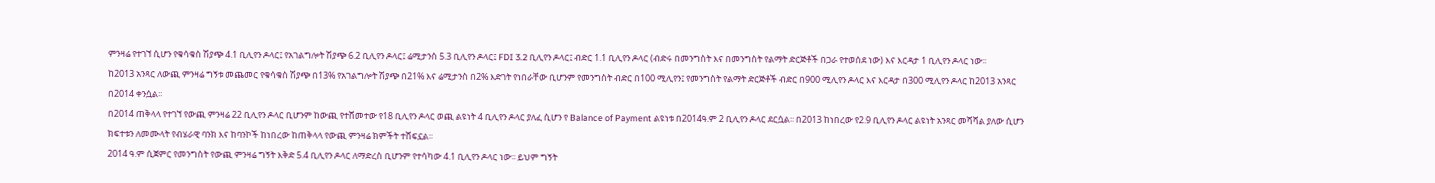ምንዛሬ የተገኘ ሲሆን የቁሳቁስ ሽያጭ 4.1 ቢሊየን ዶላር፤ የአገልግሎት ሽያጭ 6.2 ቢሊየን ዶላር፤ ሬሚታንስ 5.3 ቢሊየን ዶላር፤ FDI 3.2 ቢሊየን ዶላር፤ ብድር 1.1 ቢሊየን ዶላር (ብድሩ በመንግስት እና በመንግስት የልማት ድርጅቶች በጋራ የተወሰደ ነው) እና እርዳታ 1 ቢሊየን ዶላር ነው፡፡
ከ2013 አንጻር ለውጪ ምንዛሬ ግኝቱ መጨመር የቁሳቁስ ሽያጭ በ13% የአገልግሎት ሽያጭ በ21% እና ሬሚታንስ በ2% እድገት የነበራቸው ቢሆንም የመንግስት ብድር በ100 ሚሊየን፤ የመንግስት የልማት ድርጅቶች ብድር በ900 ሚሊየን ዶላር እና እርዳታ በ300 ሚሊየን ዶላር ከ2013 አንጻር በ2014 ቀንሷል፡፡
በ2014 ጠቅላላ የተገኘ የውጪ ምንዛሬ 22 ቢሊየን ዶላር ቢሆንም ከውጪ የተሸመተው የ18 ቢሊየን ዶላር ወጪ ልዩነት 4 ቢሊየን ዶላር ያለፈ ሲሆን የ Balance of Payment ልዩነቱ በ2014ዓ.ም 2 ቢሊየን ዶላር ደርሷል፡፡ በ2013 ከነበረው የ2.9 ቢሊየን ዶላር ልዩነት አንጻር መሻሻል ያለው ሲሆን ክፍተቱን ለመሙላት የብሄራዊ ባንክ እና ከባንኮች ከነበረው ከጠቅላላ የውጪ ምንዛሬ ክምችት ተሸፍኗል፡፡
2014 ዓ.ም ሲጀምር የመንግስት የውጪ ምንዛሬ ግኝት እቅድ 5.4 ቢሊየን ዶላር ለማድረስ ቢሆንም የተሳካው 4.1 ቢሊየን ዶላር ነው፡፡ ይህም ግኝት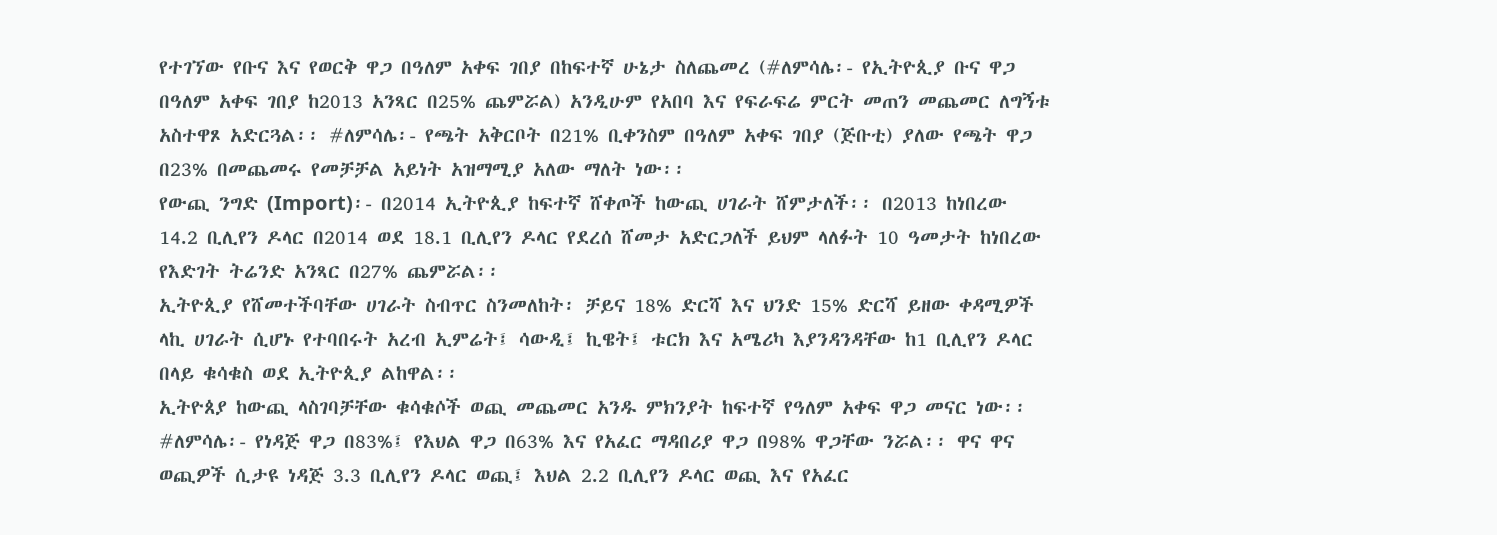የተገኘው የቡና እና የወርቅ ዋጋ በዓለም አቀፍ ገበያ በከፍተኛ ሁኔታ ስለጨመረ (#ለምሳሌ፡- የኢትዮጲያ ቡና ዋጋ በዓለም አቀፍ ገበያ ከ2013 አንጻር በ25% ጨምሯል) አንዲሁም የአበባ እና የፍራፍሬ ምርት መጠን መጨመር ለግኝቱ አስተዋጾ አድርጓል፡፡ #ለምሳሌ፡- የጫት አቅርቦት በ21% ቢቀንስም በዓለም አቀፍ ገበያ (ጅቡቲ) ያለው የጫት ዋጋ በ23% በመጨመሩ የመቻቻል አይነት አዝማሚያ አለው ማለት ነው፡፡
የውጪ ንግድ (Import)፡- በ2014 ኢትዮጲያ ከፍተኛ ሸቀጦች ከውጪ ሀገራት ሸምታለች፡፡ በ2013 ከነበረው 14.2 ቢሊየን ዶላር በ2014 ወደ 18.1 ቢሊየን ዶላር የደረሰ ሸመታ አድርጋለች ይህም ላለፉት 10 ዓመታት ከነበረው የእድገት ትሬንድ አንጻር በ27% ጨምሯል፡፡
ኢትዮጲያ የሸመተችባቸው ሀገራት ስብጥር ስንመለከት፡ ቻይና 18% ድርሻ እና ህንድ 15% ድርሻ ይዘው ቀዳሚዎች ላኪ ሀገራት ሲሆኑ የተባበሩት አረብ ኢምሬት፤ ሳውዲ፤ ኪዌት፤ ቱርክ እና አሜሪካ እያንዳንዳቸው ከ1 ቢሊየን ዶላር በላይ ቁሳቁስ ወደ ኢትዮጲያ ልከዋል፡፡
ኢትዮጰያ ከውጪ ላስገባቻቸው ቁሳቁሶች ወጪ መጨመር አንዱ ምክንያት ከፍተኛ የዓለም አቀፍ ዋጋ መናር ነው፡፡ #ለምሳሌ፡- የነዳጅ ዋጋ በ83%፤ የእህል ዋጋ በ63% እና የአፈር ማዳበሪያ ዋጋ በ98% ዋጋቸው ንሯል፡፡ ዋና ዋና ወጪዎች ሲታዩ ነዳጅ 3.3 ቢሊየን ዶላር ወጪ፤ እህል 2.2 ቢሊየን ዶላር ወጪ እና የአፈር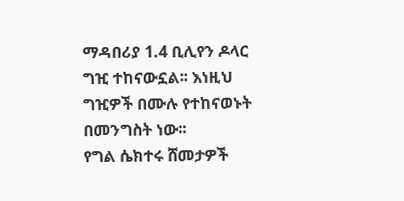ማዳበሪያ 1.4 ቢሊየን ዶላር ግዢ ተከናውኗል፡፡ እነዚህ ግዢዎች በሙሉ የተከናወኑት በመንግስት ነው፡፡
የግል ሴክተሩ ሸመታዎች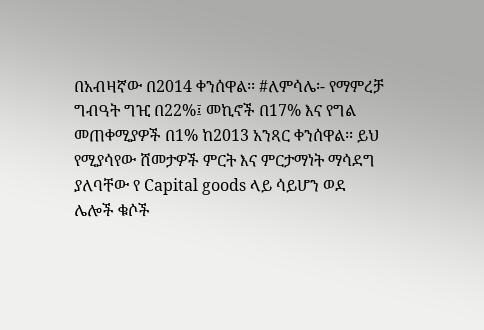በአብዛኛው በ2014 ቀንሰዋል፡፡ #ለምሳሌ፡- የማምረቻ ግብዓት ግዢ በ22%፤ መኪኖች በ17% እና የግል መጠቀሚያዎች በ1% ከ2013 አንጻር ቀንሰዋል፡፡ ይህ የሚያሳየው ሸመታዎች ምርት እና ምርታማነት ማሳደግ ያለባቸው የ Capital goods ላይ ሳይሆን ወደ ሌሎች ቁሶች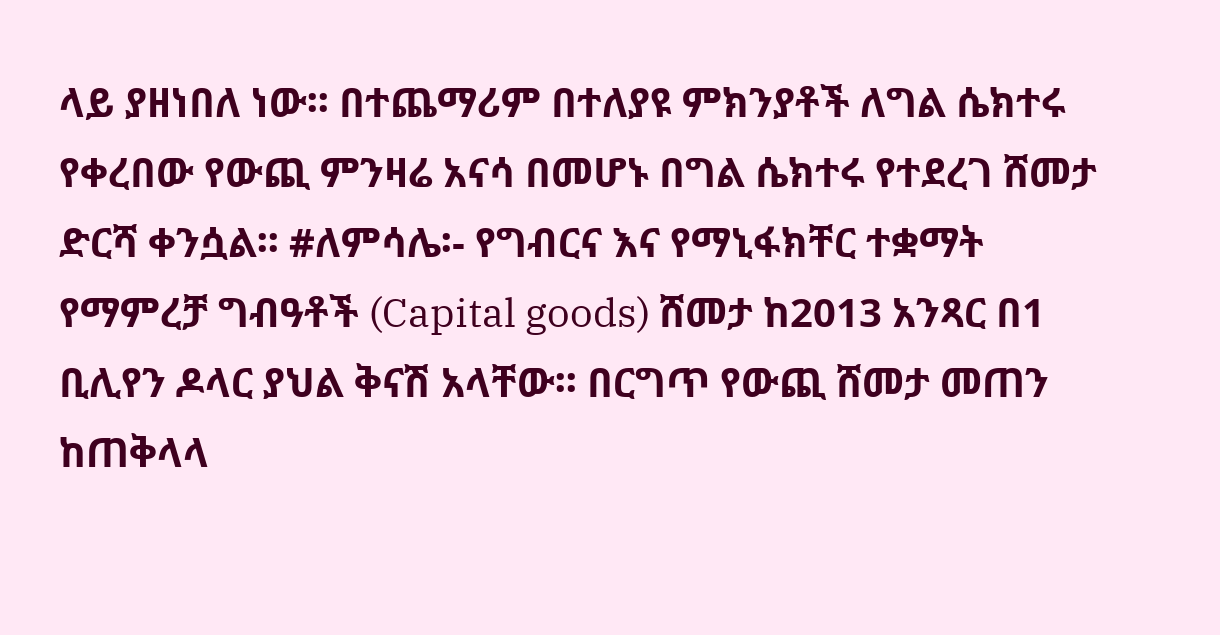ላይ ያዘነበለ ነው፡፡ በተጨማሪም በተለያዩ ምክንያቶች ለግል ሴክተሩ የቀረበው የውጪ ምንዛሬ አናሳ በመሆኑ በግል ሴክተሩ የተደረገ ሸመታ ድርሻ ቀንሷል፡፡ #ለምሳሌ፡- የግብርና እና የማኒፋክቸር ተቋማት የማምረቻ ግብዓቶች (Capital goods) ሸመታ ከ2013 አንጻር በ1 ቢሊየን ዶላር ያህል ቅናሽ አላቸው፡፡ በርግጥ የውጪ ሸመታ መጠን ከጠቅላላ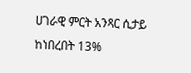ሀገራዊ ምርት አንጻር ሲታይ ከነበረበት 13%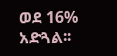ወደ 16% አድጓል፡፡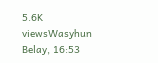5.6K viewsWasyhun Belay, 16:53